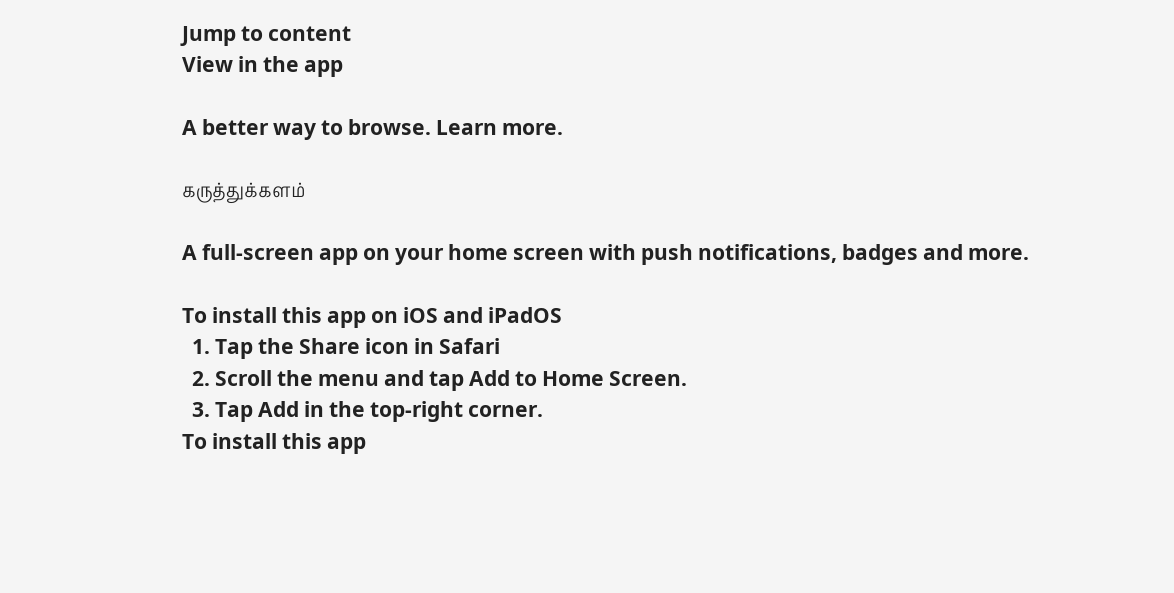Jump to content
View in the app

A better way to browse. Learn more.

கருத்துக்களம்

A full-screen app on your home screen with push notifications, badges and more.

To install this app on iOS and iPadOS
  1. Tap the Share icon in Safari
  2. Scroll the menu and tap Add to Home Screen.
  3. Tap Add in the top-right corner.
To install this app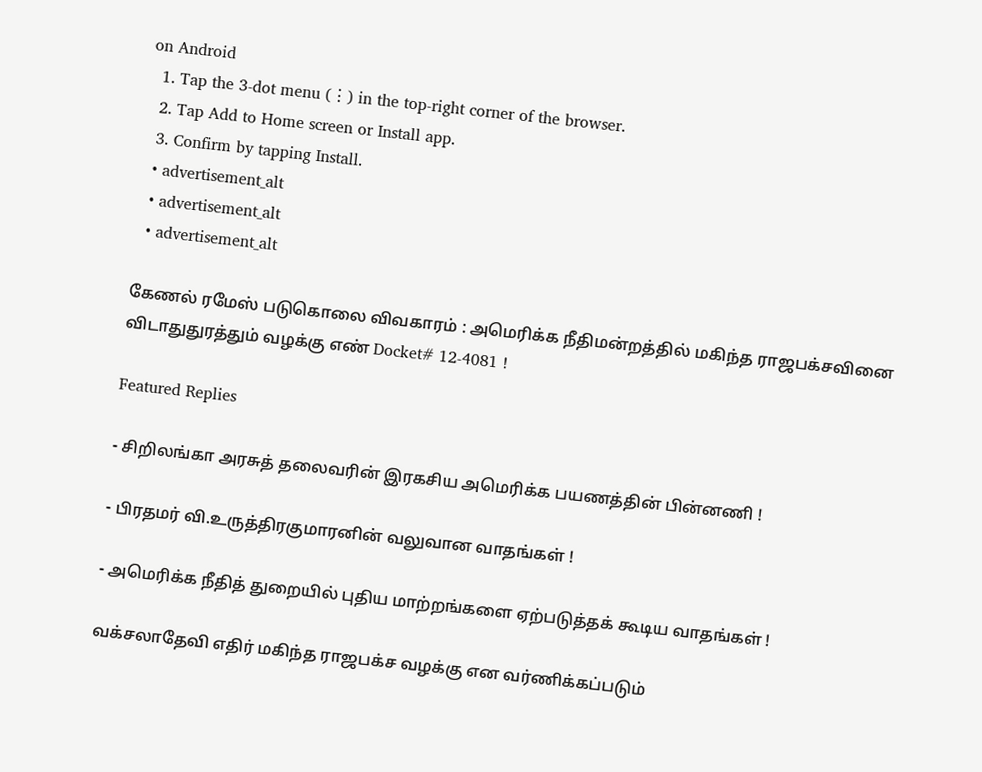on Android
  1. Tap the 3-dot menu (⋮) in the top-right corner of the browser.
  2. Tap Add to Home screen or Install app.
  3. Confirm by tapping Install.
  • advertisement_alt
  • advertisement_alt
  • advertisement_alt

கேணல் ரமேஸ் படுகொலை விவகாரம் : அமெரிக்க நீதிமன்றத்தில் மகிந்த ராஜபக்சவினை விடாதுதுரத்தும் வழக்கு எண் Docket# 12-4081 !

Featured Replies

- சிறிலங்கா அரசுத் தலைவரின் இரகசிய அமெரிக்க பயணத்தின் பின்னணி !

- பிரதமர் வி.உருத்திரகுமாரனின் வலுவான வாதங்கள் !

- அமெரிக்க நீதித் துறையில் புதிய மாற்றங்களை ஏற்படுத்தக் கூடிய வாதங்கள் !

வக்சலாதேவி எதிர் மகிந்த ராஜபக்ச வழக்கு என வர்ணிக்கப்படும்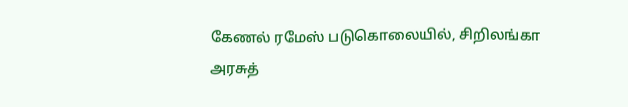கேணல் ரமேஸ் படுகொலையில், சிறிலங்கா அரசுத்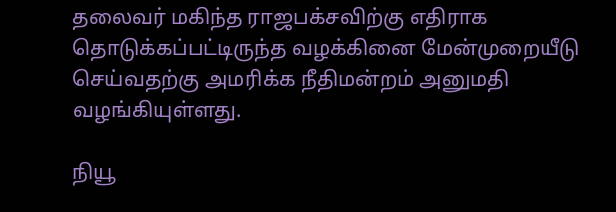தலைவர் மகிந்த ராஜபக்சவிற்கு எதிராக தொடுக்கப்பட்டிருந்த வழக்கினை மேன்முறையீடு செய்வதற்கு அமரிக்க நீதிமன்றம் அனுமதி வழங்கியுள்ளது.

நியூ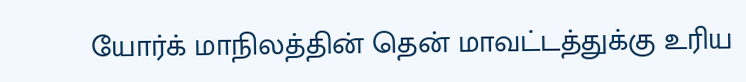யோர்க் மாநிலத்தின் தென் மாவட்டத்துக்கு உரிய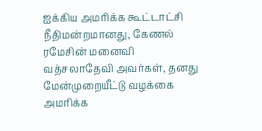ஐக்கிய அமரிக்க கூட்டாட்சி நீதிமன்றமானது, கேணல் ரமேசின் மனைவி வத்சலாதேவி அவர்கள், தனது மேன்முறையீட்டு வழக்கை அமரிக்க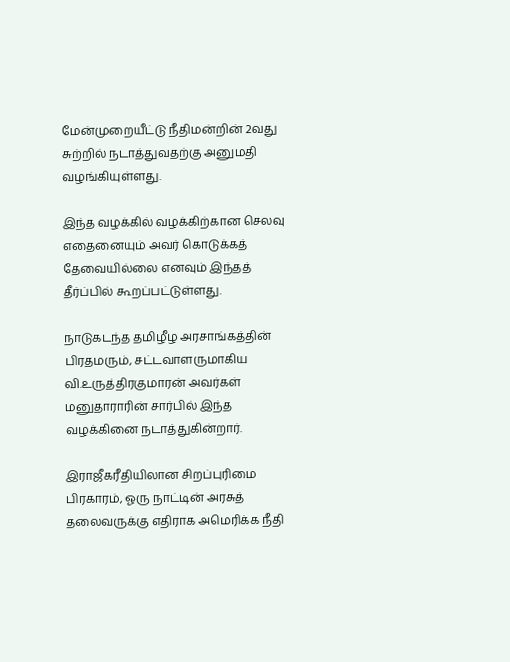மேன்முறையீட்டு நீதிமன்றின் 2வது சுற்றில் நடாத்துவதற்கு அனுமதி வழங்கியுள்ளது.

இந்த வழக்கில் வழக்கிற்கான செலவு எதைனையும் அவர் கொடுக்கத் தேவையில்லை எனவும் இந்தத் தீர்ப்பில் கூறப்பட்டுள்ளது.

நாடுகடந்த தமிழீழ அரசாங்கத்தின் பிரதமரும், சட்டவாளருமாகிய வி.உருத்திரகுமாரன் அவர்கள் மனுதாராரின் சார்பில் இந்த வழக்கினை நடாத்துகின்றார்.

இராஜீகரீதியிலான சிறப்புரிமை பிரகாரம், ஓரு நாட்டின் அரசுத் தலைவருக்கு எதிராக அமெரிக்க நீதி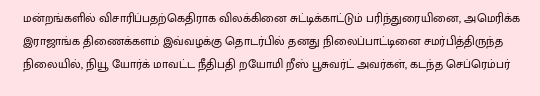மன்றங்களில் விசாரிப்பதற்கெதிராக விலக்கினை சுட்டிக்காட்டும் பரிந்துரையினை, அமெரிக்க இராஜாங்க திணைக்களம் இவ்வழக்கு தொடர்பில் தனது நிலைப்பாட்டினை சமர்பித்திருந்த நிலையில், நியூ யோர்க் மாவட்ட நீதிபதி றயோமி றீஸ் பூசுவர்ட் அவர்கள், கடந்த செப்ரெம்பர்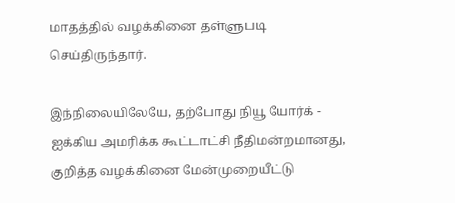மாதத்தில் வழக்கினை தள்ளுபடி செய்திருந்தார்.

இந்நிலையிலேயே, தற்போது நியூ யோர்க் - ஐக்கிய அமரிக்க கூட்டாட்சி நீதிமன்றமானது, குறித்த வழக்கினை மேன்முறையீட்டு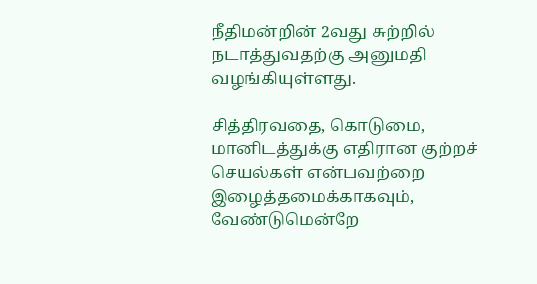நீதிமன்றின் 2வது சுற்றில் நடாத்துவதற்கு அனுமதி வழங்கியுள்ளது.

சித்திரவதை, கொடுமை, மானிடத்துக்கு எதிரான குற்றச் செயல்கள் என்பவற்றை இழைத்தமைக்காகவும், வேண்டுமென்றே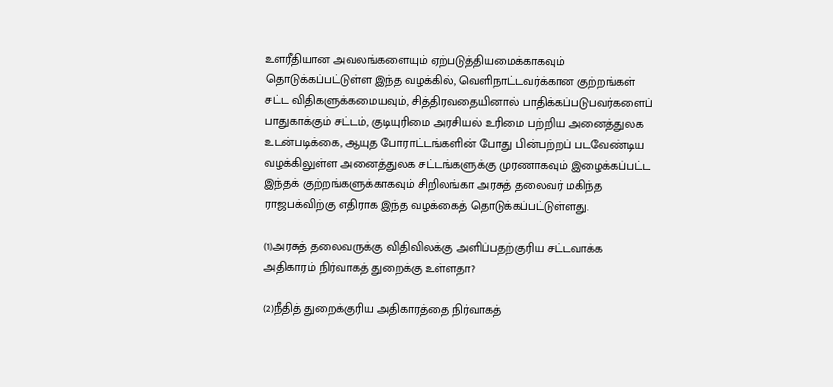உளரீதியான அவலங்களையும் ஏற்படுத்தியமைக்காகவும் தொடுக்கப்பட்டுள்ள இந்த வழக்கில், வெளிநாட்டவர்க்கான குற்றங்கள் சட்ட விதிகளுக்கமையவும், சித்திரவதையினால் பாதிக்கப்படுபவர்களைப் பாதுகாக்கும் சட்டம், குடியுரிமை அரசியல் உரிமை பற்றிய அனைத்துலக உடன்படிக்கை, ஆயுத போராட்டங்களின் போது பின்பற்றப் படவேண்டிய வழக்கிலுள்ள அனைத்துலக சட்டங்களுக்கு முரணாகவும் இழைக்கப்பட்ட இந்தக் குற்றங்களுக்காகவும் சிறிலங்கா அரசுத் தலைவர் மகிந்த ராஜபக்விற்கு எதிராக இந்த வழக்கைத் தொடுக்கப்பட்டுள்ளது.

(1)அரசுத் தலைவருக்கு விதிவிலக்கு அளிப்பதற்குரிய சட்டவாக்க அதிகாரம் நிர்வாகத் துறைக்கு உள்ளதா?

(2)நீதித் துறைக்குரிய அதிகாரத்தை நிர்வாகத்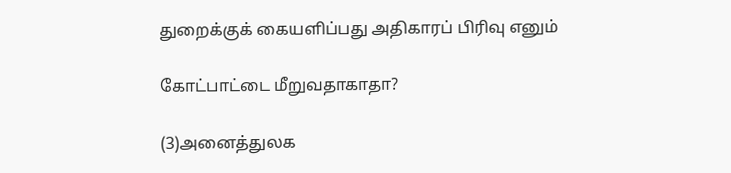துறைக்குக் கையளிப்பது அதிகாரப் பிரிவு எனும்

கோட்பாட்டை மீறுவதாகாதா?

(3)அனைத்துலக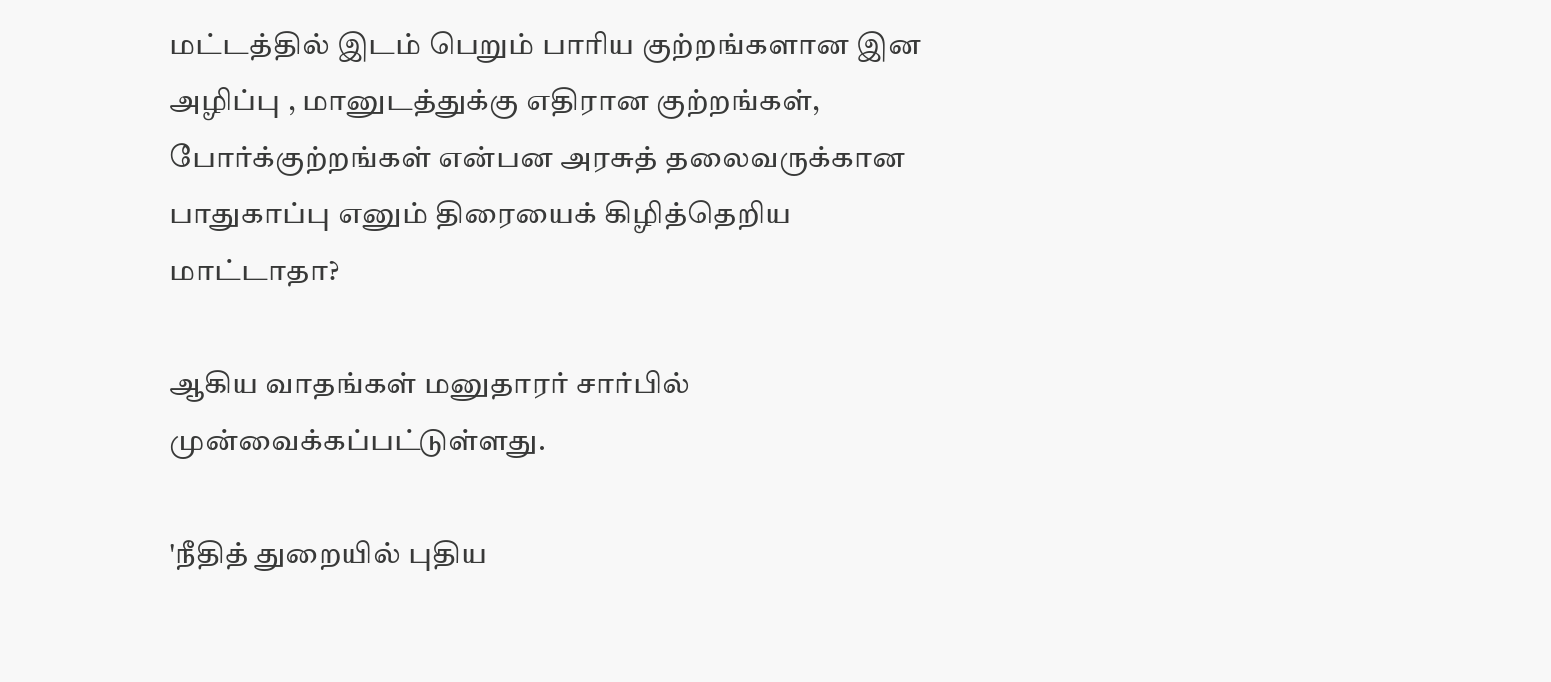மட்டத்தில் இடம் பெறும் பாரிய குற்றங்களான இன அழிப்பு , மானுடத்துக்கு எதிரான குற்றங்கள், போர்க்குற்றங்கள் என்பன அரசுத் தலைவருக்கான பாதுகாப்பு எனும் திரையைக் கிழித்தெறிய மாட்டாதா?

ஆகிய வாதங்கள் மனுதாரர் சார்பில் முன்வைக்கப்பட்டுள்ளது.

'நீதித் துறையில் புதிய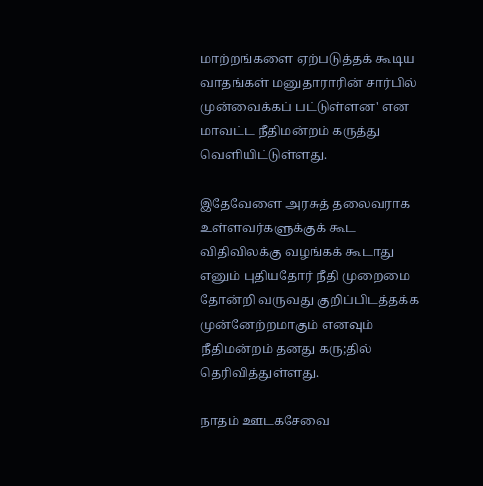மாற்றங்களை ஏற்படுத்தக் கூடிய வாதங்கள் மனுதாராரின் சார்பில் முன்வைக்கப் பட்டுள்ளன' என மாவட்ட நீதிமன்றம் கருத்து வெளியிட்டுள்ளது.

இதேவேளை அரசுத் தலைவராக உள்ளவர்களுக்குக் கூட விதிவிலக்கு வழங்கக் கூடாது எனும் புதியதோர் நீதி முறைமை தோன்றி வருவது குறிப்பிடத்தக்க முன்னேற்றமாகும் எனவும் நீதிமன்றம் தனது கரு;தில் தெரிவித்துள்ளது.

நாதம் ஊடகசேவை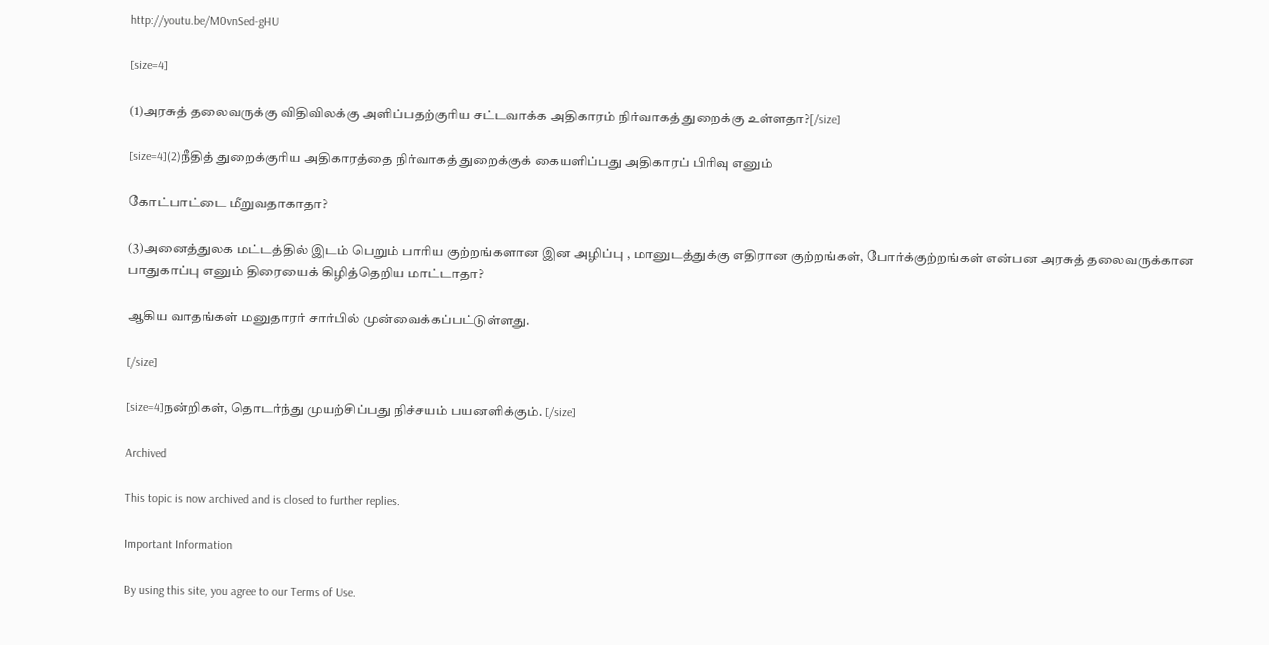http://youtu.be/M0vnSed-gHU

[size=4]

(1)அரசுத் தலைவருக்கு விதிவிலக்கு அளிப்பதற்குரிய சட்டவாக்க அதிகாரம் நிர்வாகத் துறைக்கு உள்ளதா?[/size]

[size=4](2)நீதித் துறைக்குரிய அதிகாரத்தை நிர்வாகத் துறைக்குக் கையளிப்பது அதிகாரப் பிரிவு எனும்

கோட்பாட்டை மீறுவதாகாதா?

(3)அனைத்துலக மட்டத்தில் இடம் பெறும் பாரிய குற்றங்களான இன அழிப்பு , மானுடத்துக்கு எதிரான குற்றங்கள், போர்க்குற்றங்கள் என்பன அரசுத் தலைவருக்கான பாதுகாப்பு எனும் திரையைக் கிழித்தெறிய மாட்டாதா?

ஆகிய வாதங்கள் மனுதாரர் சார்பில் முன்வைக்கப்பட்டுள்ளது.

[/size]

[size=4]நன்றிகள், தொடர்ந்து முயற்சிப்பது நிச்சயம் பயனளிக்கும். [/size]

Archived

This topic is now archived and is closed to further replies.

Important Information

By using this site, you agree to our Terms of Use.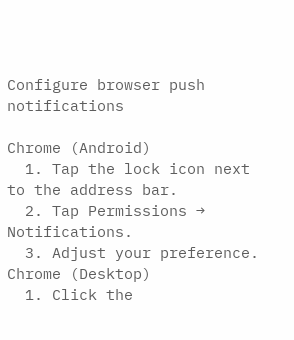Configure browser push notifications

Chrome (Android)
  1. Tap the lock icon next to the address bar.
  2. Tap Permissions → Notifications.
  3. Adjust your preference.
Chrome (Desktop)
  1. Click the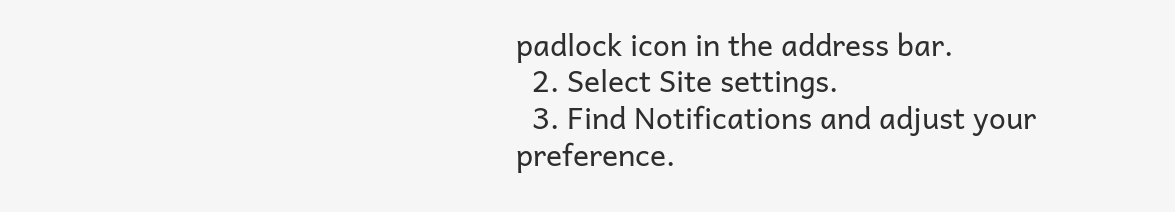padlock icon in the address bar.
  2. Select Site settings.
  3. Find Notifications and adjust your preference.